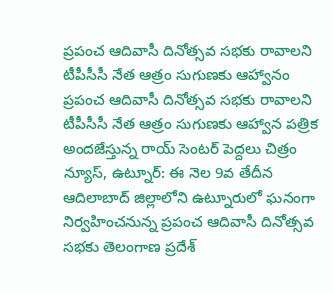ప్రపంచ ఆదివాసీ దినోత్సవ సభకు రావాలని టీపీసీసీ నేత ఆత్రం సుగుణకు ఆహ్వానం
ప్రపంచ ఆదివాసీ దినోత్సవ సభకు రావాలని టీపీసీసీ నేత ఆత్రం సుగుణకు ఆహ్వాన పత్రిక అందజేస్తున్న రాయ్ సెంటర్ పెద్దలు చిత్రం న్యూస్, ఉట్నూర్: ఈ నెల 9వ తేదీన ఆదిలాబాద్ జిల్లాలోని ఉట్నూరులో ఘనంగా నిర్వహించనున్న ప్రపంచ ఆదివాసీ దినోత్సవ సభకు తెలంగాణ ప్రదేశ్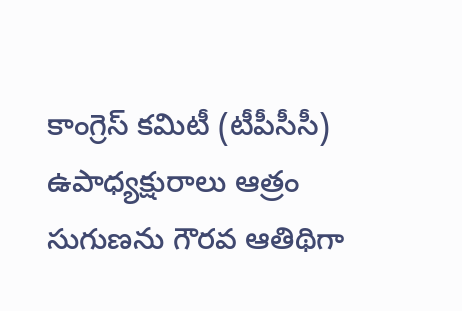కాంగ్రెస్ కమిటీ (టీపీసీసీ) ఉపాధ్యక్షురాలు ఆత్రం సుగుణను గౌరవ ఆతిథిగా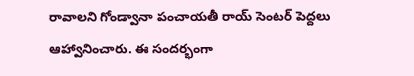రావాలని గోండ్వానా పంచాయతీ రాయ్ సెంటర్ పెద్దలు ఆహ్వానించారు. ఈ సందర్భంగా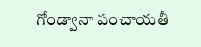గోండ్వానా పంచాయతీ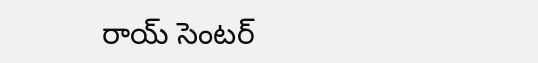రాయ్ సెంటర్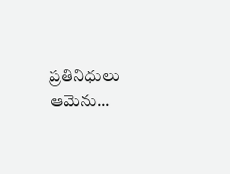ప్రతినిధులు ఆమెను...